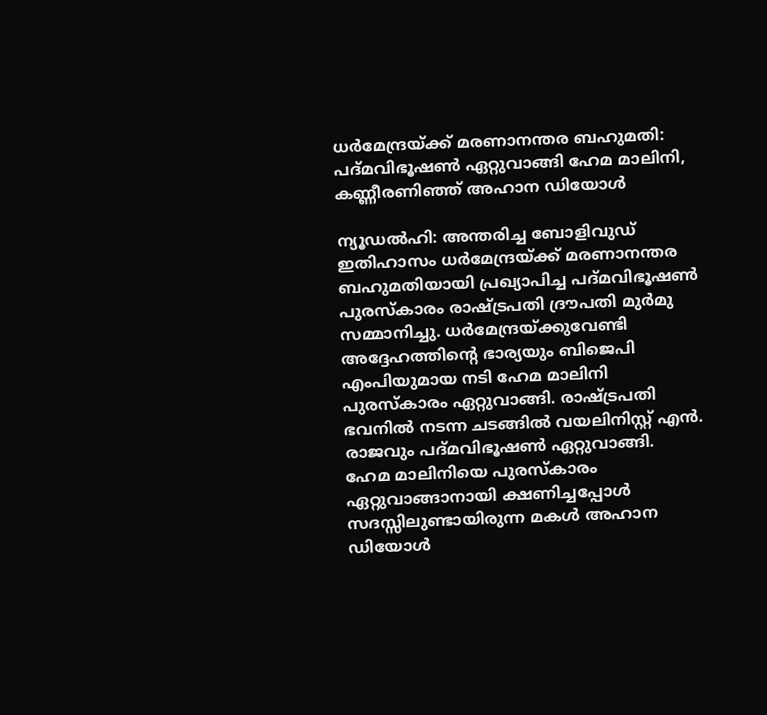ധർമേന്ദ്രയ്ക്ക് മരണാനന്തര ബഹുമതി: പദ്മവിഭൂഷൺ ഏറ്റുവാങ്ങി ഹേമ മാലിനി, കണ്ണീരണിഞ്ഞ് അഹാന ഡിയോൾ

ന്യൂഡൽഹി: അന്തരിച്ച ബോളിവുഡ് ഇതിഹാസം ധർമേന്ദ്രയ്ക്ക് മരണാനന്തര ബഹുമതിയായി പ്രഖ്യാപിച്ച പദ്മവിഭൂഷൺ പുരസ്കാരം രാഷ്ട്രപതി ദ്രൗപതി മുർമു സമ്മാനിച്ചു. ധർമേന്ദ്രയ്ക്കുവേണ്ടി അദ്ദേഹത്തിന്റെ ഭാര്യയും ബിജെപി എംപിയുമായ നടി ഹേമ മാലിനി പുരസ്കാരം ഏറ്റുവാങ്ങി. രാഷ്ട്രപതി ഭവനിൽ നടന്ന ചടങ്ങിൽ വയലിനിസ്റ്റ് എൻ. രാജവും പദ്മവിഭൂഷൺ ഏറ്റുവാങ്ങി.
ഹേമ മാലിനിയെ പുരസ്കാരം ഏറ്റുവാങ്ങാനായി ക്ഷണിച്ചപ്പോൾ സദസ്സിലുണ്ടായിരുന്ന മകൾ അഹാന ഡിയോൾ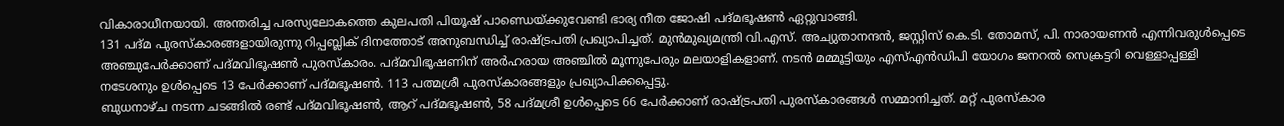വികാരാധീനയായി. അന്തരിച്ച പരസ്യലോകത്തെ കുലപതി പിയൂഷ് പാണ്ഡെയ്ക്കുവേണ്ടി ഭാര്യ നീത ജോഷി പദ്മഭൂഷൺ ഏറ്റുവാങ്ങി.
131 പദ്മ പുരസ്കാരങ്ങളായിരുന്നു റിപ്പബ്ലിക് ദിനത്തോട് അനുബന്ധിച്ച് രാഷ്ട്രപതി പ്രഖ്യാപിച്ചത്. മുൻമുഖ്യമന്ത്രി വി.എസ്. അച്യുതാനന്ദൻ, ജസ്റ്റിസ് കെ.ടി. തോമസ്, പി. നാരായണൻ എന്നിവരുൾപ്പെടെ അഞ്ചുപേർക്കാണ് പദ്മവിഭൂഷൺ പുരസ്കാരം. പദ്മവിഭൂഷണിന് അർഹരായ അഞ്ചിൽ മൂന്നുപേരും മലയാളികളാണ്. നടൻ മമ്മൂട്ടിയും എസ്എൻഡിപി യോഗം ജനറൽ സെക്രട്ടറി വെള്ളാപ്പള്ളി നടേശനും ഉൾപ്പെടെ 13 പേർക്കാണ് പദ്മഭൂഷൺ. 113 പത്മശ്രീ പുരസ്കാരങ്ങളും പ്രഖ്യാപിക്കപ്പെട്ടു.
ബുധനാഴ്ച നടന്ന ചടങ്ങിൽ രണ്ട് പദ്മവിഭൂഷൺ, ആറ് പദ്മഭൂഷൺ, 58 പദ്മശ്രീ ഉൾപ്പെടെ 66 പേർക്കാണ് രാഷ്ട്രപതി പുരസ്കാരങ്ങൾ സമ്മാനിച്ചത്. മറ്റ് പുരസ്കാര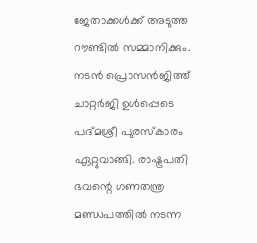ജേതാക്കൾക്ക് അടുത്ത റൗണ്ടിൽ സമ്മാനിക്കും.
നടൻ പ്രൊസൻജിത്ത് ചാറ്റർജി ഉൾപ്പെടെ പദ്മശ്രീ പുരസ്കാരം ഏറ്റുവാങ്ങി. രാഷ്ട്രപതി ഭവന്റെ ഗണതന്ത്ര മണ്ഡപത്തിൽ നടന്ന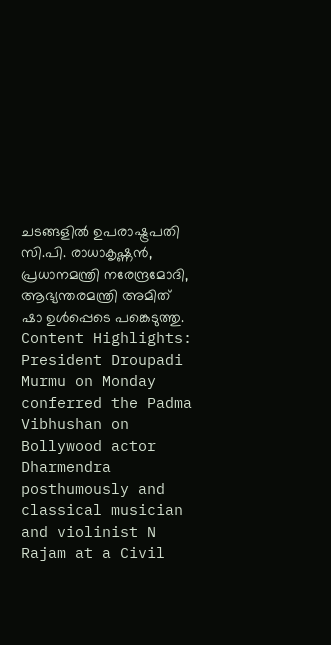ചടങ്ങളിൽ ഉപരാഷ്ട്രപതി സി.പി. രാധാകൃഷ്ണൻ, പ്രധാനമന്ത്രി നരേന്ദ്രമോദി, ആഭ്യന്തരമന്ത്രി അമിത് ഷാ ഉൾപ്പെടെ പങ്കെടുത്തു.
Content Highlights: President Droupadi Murmu on Monday conferred the Padma Vibhushan on Bollywood actor Dharmendra posthumously and classical musician and violinist N Rajam at a Civil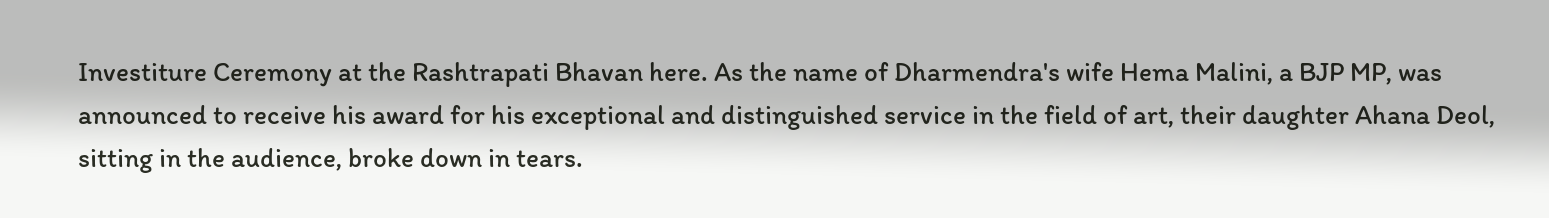Investiture Ceremony at the Rashtrapati Bhavan here. As the name of Dharmendra's wife Hema Malini, a BJP MP, was announced to receive his award for his exceptional and distinguished service in the field of art, their daughter Ahana Deol, sitting in the audience, broke down in tears.